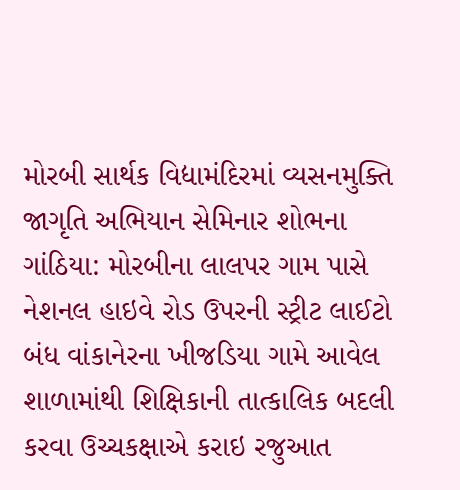મોરબી સાર્થક વિદ્યામંદિરમાં વ્યસનમુક્તિ જાગૃતિ અભિયાન સેમિનાર શોભના ગાંઠિયા: મોરબીના લાલપર ગામ પાસે નેશનલ હાઇવે રોડ ઉપરની સ્ટ્રીટ લાઈટો બંધ વાંકાનેરના ખીજડિયા ગામે આવેલ શાળામાંથી શિક્ષિકાની તાત્કાલિક બદલી કરવા ઉચ્ચકક્ષાએ કરાઇ રજુઆત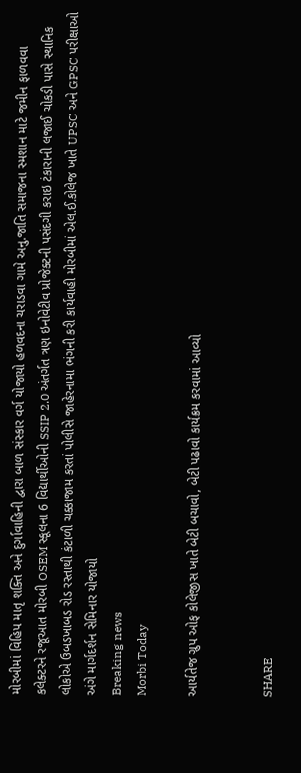મોરબીમાં વિહિપ માતૃ શક્તિ અને દુર્ગાવાહિની દ્વારા બાળ સંસ્કાર વર્ગ યોજાયો હળવદના ચરાડવા ગામે અનુ.જાતિ સમાજના સ્મશાન માટે જમીન ફાળવવા કલેક્ટરને રજૂઆત મોરબી OSEM સ્કૂલના 6 વિદ્યાર્થીઓની SSIP 2.0 અંતર્ગત ત્રણ ઇનોવેટીવ પ્રોજેક્ટની પસંદગી કરાઇ ટંકારાની લજાઈ ચોકડી પાસે સ્થાનિક લોકોએ ઉબડખાબડ રોડ રસ્તાથી કંટાળી ચક્કાજામ કરતાં પોલીસે જાહેરનામા ભંગની કરી કાર્યવાહી મોરબીમાં એલ.ઈ.કોલેજ ખાતે UPSC અને GPSC પરીક્ષાઓ અંગે માર્ગદર્શન સેમિનાર યોજાયો
Breaking news
Morbi Today

આર્યતેજ ગ્રુપ ઓફ કોલેજીસ ખાતે બેટી બચાવો, બેટી પઢાવો કાર્યક્રમ કરવામાં આવ્યો


SHARE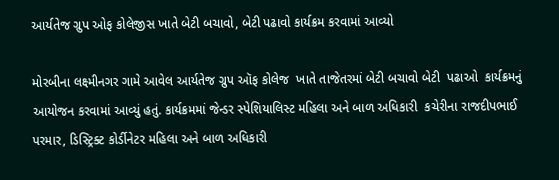આર્યતેજ ગ્રુપ ઓફ કોલેજીસ ખાતે બેટી બચાવો, બેટી પઢાવો કાર્યક્રમ કરવામાં આવ્યો

મોરબીના લક્ષ્મીનગર ગામે આવેલ આર્યતેજ ગ્રુપ ઑફ કોલેજ  ખાતે તાજેતરમાં બેટી બચાવો બેટી  પઢાઓ  કાર્યક્રમનું આયોજન કરવામાં આવ્યું હતું. કાર્યક્રમમાં જેન્ડર સ્પેશિયાલિસ્ટ મહિલા અને બાળ અધિકારી  કચેરીના રાજદીપભાઈ પરમાર, ડિસ્ટ્રિક્ટ કોર્ડીનેટર મહિલા અને બાળ અધિકારી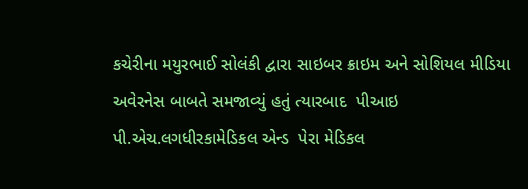કચેરીના મયુરભાઈ સોલંકી દ્વારા સાઇબર ક્રાઇમ અને સોશિયલ મીડિયા અવેરનેસ બાબતે સમજાવ્યું હતું ત્યારબાદ  પીઆઇ પી.એચ.લગધીરકામેડિકલ એન્ડ  પેરા મેડિકલ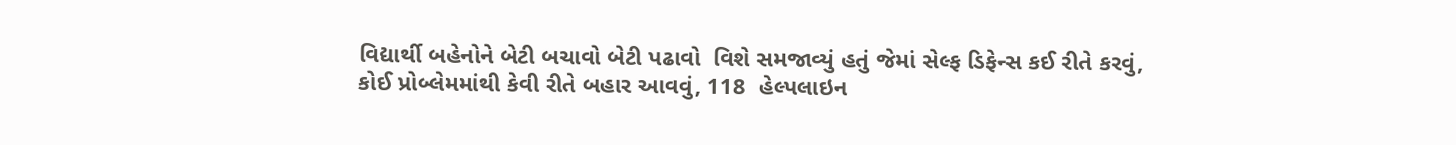વિદ્યાર્થી બહેનોને બેટી બચાવો બેટી પઢાવો  વિશે સમજાવ્યું હતું જેમાં સેલ્ફ ડિફેન્સ કઈ રીતે કરવું, કોઈ પ્રોબ્લેમમાંથી કેવી રીતે બહાર આવવું, 118  હેલ્પલાઇન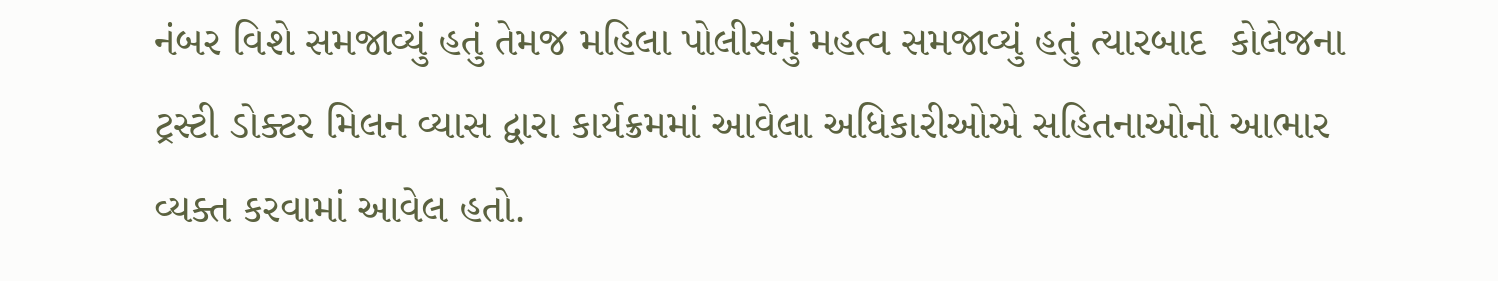નંબર વિશે સમજાવ્યું હતું તેમજ મહિલા પોલીસનું મહત્વ સમજાવ્યું હતું ત્યારબાદ  કોલેજના  ટ્રસ્ટી ડોક્ટર મિલન વ્યાસ દ્વારા કાર્યક્રમમાં આવેલા અધિકારીઓએ સહિતનાઓનો આભાર વ્યક્ત કરવામાં આવેલ હતો.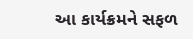આ કાર્યક્રમને સફળ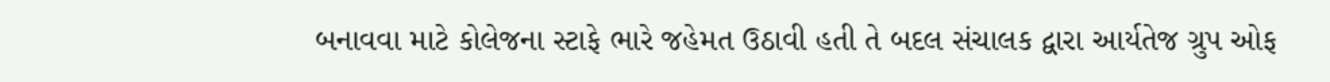બનાવવા માટે કોલેજના સ્ટાફે ભારે જહેમત ઉઠાવી હતી તે બદલ સંચાલક દ્વારા આર્યતેજ ગ્રુપ ઓફ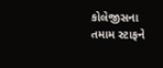કોલેજીસના તમામ સ્ટાફને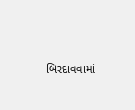બિરદાવવામાં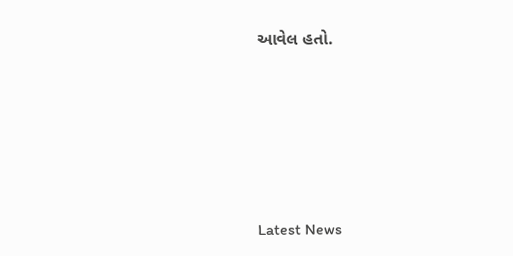આવેલ હતો.






Latest News